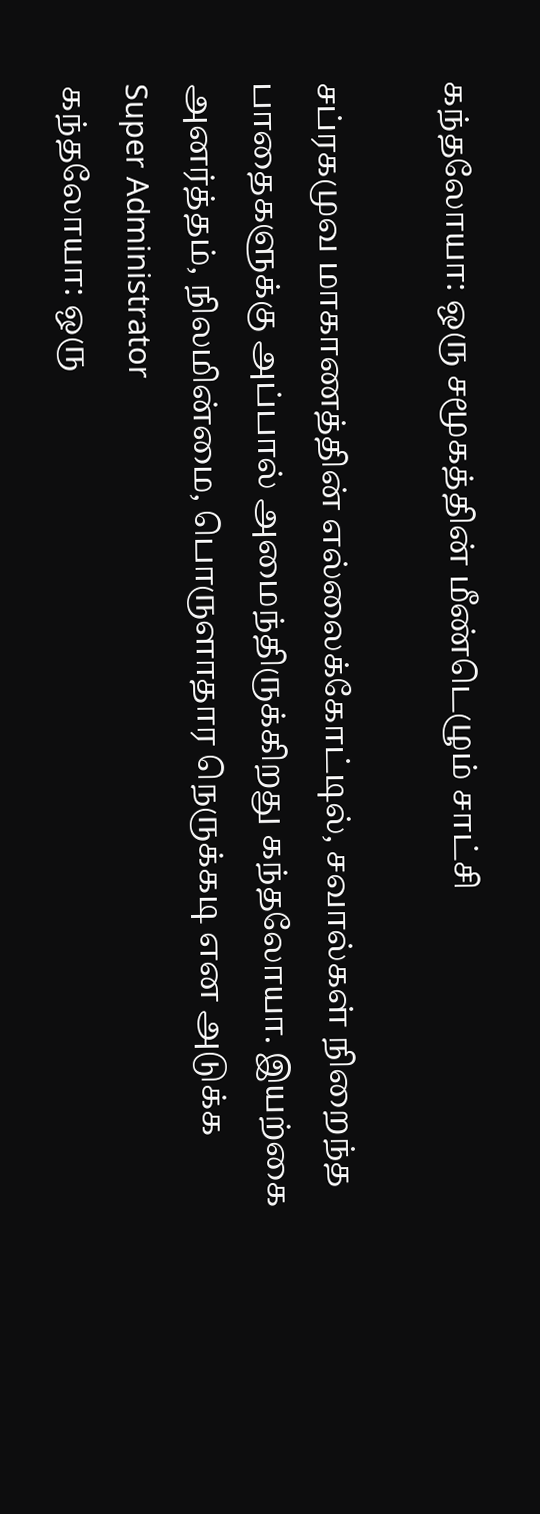கந்தலோயா: ஒரு சமூகத்தின் மீண்டெழும் சாட்சி

சப்ரகமுவ மாகாணத்தின் எல்லைக்கோட்டில், சவால்கள் நிறைந்த பாதைகளுக்கு அப்பால் அமைந்திருக்கிறது கந்தலோயா. இயற்கை அனர்த்தம், நிலமின்மை, பொருளாதார நெருக்கடி என அடுக்க
Super Administrator
கந்தலோயா: ஒரு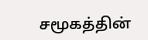சமூகத்தின்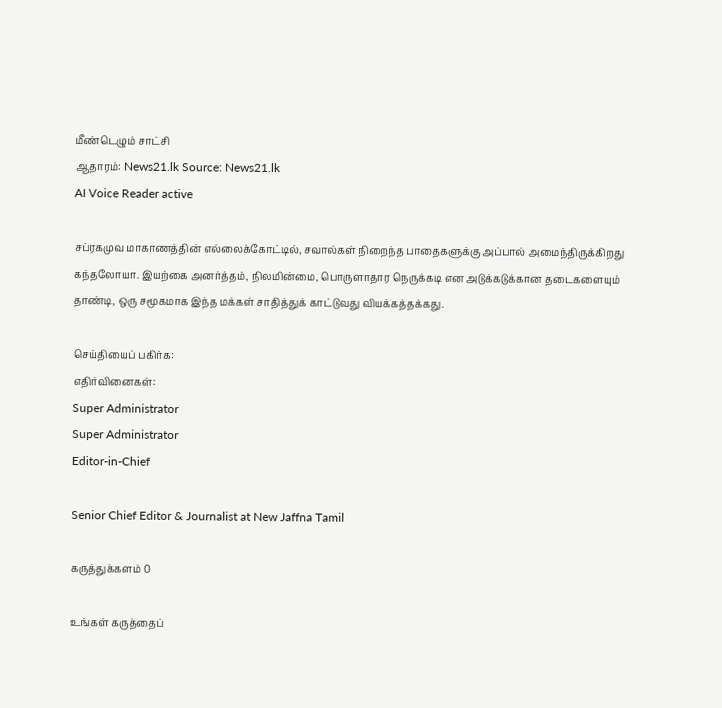மீண்டெழும் சாட்சி
ஆதாரம்: News21.lk Source: News21.lk
AI Voice Reader active

சப்ரகமுவ மாகாணத்தின் எல்லைக்கோட்டில், சவால்கள் நிறைந்த பாதைகளுக்கு அப்பால் அமைந்திருக்கிறது கந்தலோயா. இயற்கை அனர்த்தம், நிலமின்மை, பொருளாதார நெருக்கடி என அடுக்கடுக்கான தடைகளையும் தாண்டி, ஒரு சமூகமாக இந்த மக்கள் சாதித்துக் காட்டுவது வியக்கத்தக்கது.

செய்தியைப் பகிர்க:
எதிர்வினைகள்:
Super Administrator
Super Administrator
Editor-in-Chief

Senior Chief Editor & Journalist at New Jaffna Tamil

கருத்துக்களம் 0

உங்கள் கருத்தைப்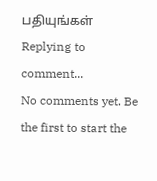பதியுங்கள்
Replying to comment...
No comments yet. Be the first to start the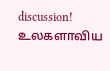discussion!
உலகளாவிய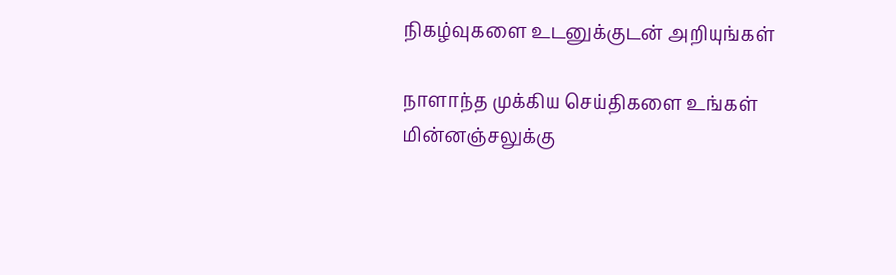நிகழ்வுகளை உடனுக்குடன் அறியுங்கள்

நாளாந்த முக்கிய செய்திகளை உங்கள் மின்னஞ்சலுக்கு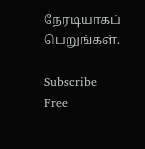நேரடியாகப் பெறுங்கள்.

Subscribe Free